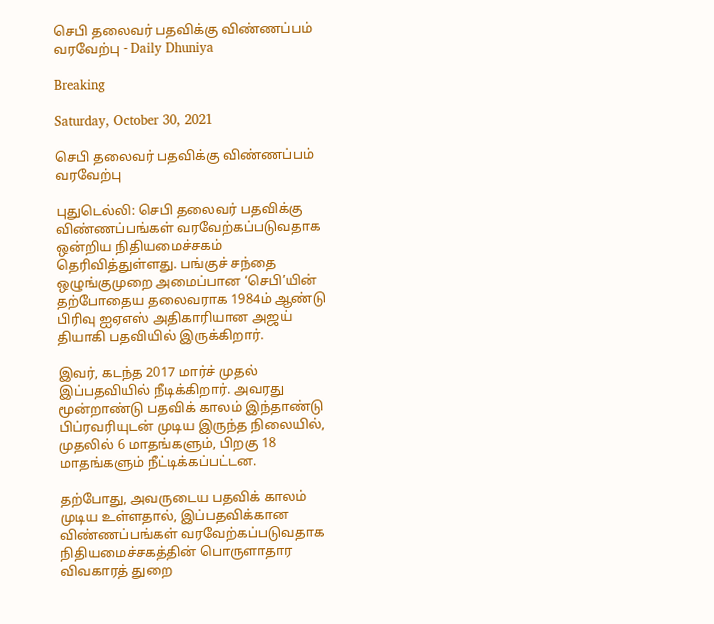செபி தலைவர் பதவிக்கு விண்ணப்பம் வரவேற்பு - Daily Dhuniya

Breaking

Saturday, October 30, 2021

செபி தலைவர் பதவிக்கு விண்ணப்பம் வரவேற்பு

புதுடெல்லி: செபி தலைவர் பதவிக்கு விண்ணப்பங்கள் வரவேற்கப்படுவதாக ஒன்றிய நிதியமைச்சகம் தெரிவித்துள்ளது. பங்குச் சந்தை ஒழுங்குமுறை அமைப்பான ‘செபி’யின் தற்போதைய தலைவராக 1984ம் ஆண்டு பிரிவு ஐஏஎஸ் அதிகாரியான அஜய் தியாகி பதவியில் இருக்கிறார்.

இவர், கடந்த 2017 மார்ச் முதல் இப்பதவியில் நீடிக்கிறார். அவரது மூன்றாண்டு பதவிக் காலம் இந்தாண்டு பிப்ரவரியுடன் முடிய இருந்த நிலையில், முதலில் 6 மாதங்களும், பிறகு 18 மாதங்களும் நீட்டிக்கப்பட்டன.

தற்போது, அவருடைய பதவிக் காலம் முடிய உள்ளதால், இப்பதவிக்கான விண்ணப்பங்கள் வரவேற்கப்படுவதாக நிதியமைச்சகத்தின் பொருளாதார விவகாரத் துறை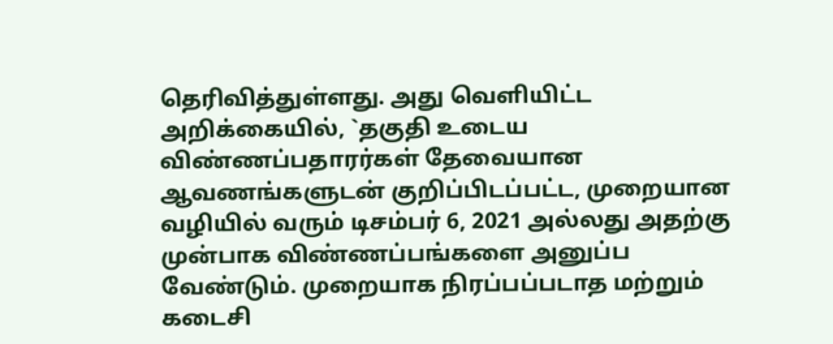தெரிவித்துள்ளது. அது வெளியிட்ட அறிக்கையில், `தகுதி உடைய விண்ணப்பதாரர்கள் தேவையான ஆவணங்களுடன் குறிப்பிடப்பட்ட, முறையான வழியில் வரும் டிசம்பர் 6, 2021 அல்லது அதற்கு முன்பாக விண்ணப்பங்களை அனுப்ப வேண்டும். முறையாக நிரப்பப்படாத மற்றும் கடைசி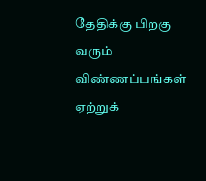தேதிக்கு பிறகு வரும் விண்ணப்பங்கள் ஏற்றுக்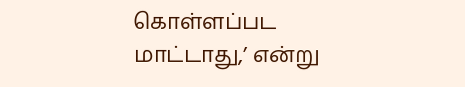கொள்ளப்பட மாட்டாது,’ என்று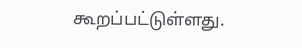கூறப்பட்டுள்ளது.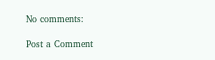No comments:

Post a Comment